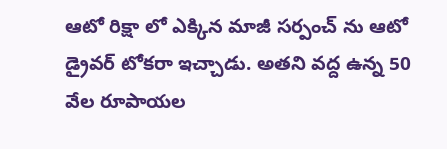ఆటో రిక్షా లో ఎక్కిన మాజీ సర్పంచ్ ను ఆటో డ్రైవర్ టోకరా ఇచ్చాడు. అతని వద్ద ఉన్న 50 వేల రూపాయల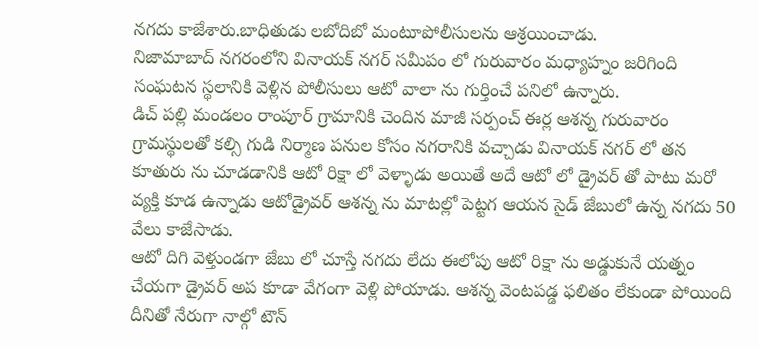నగదు కాజేశారు.బాధితుడు లబోదిబో మంటూపోలీసులను ఆశ్రయించాడు.
నిజామాబాద్ నగరంలోని వినాయక్ నగర్ సమీపం లో గురువారం మధ్యాహ్నం జరిగింది సంఘటన స్థలానికి వెళ్లిన పోలీసులు ఆటో వాలా ను గుర్తించే పనిలో ఉన్నారు.
డిచ్ పల్లి మండలం రాంపూర్ గ్రామానికి చెందిన మాజీ సర్పంచ్ ఈర్ల ఆశన్న గురువారం గ్రామస్థులతో కల్సి గుడి నిర్మాణ పనుల కోసం నగరానికి వచ్చాడు వినాయక్ నగర్ లో తన కూతురు ను చూడడానికి ఆటో రిక్షా లో వెళ్ళాడు అయితే అదే ఆటో లో డ్రైవర్ తో పాటు మరో వ్యక్తి కూడ ఉన్నాడు ఆటోడ్రైవర్ ఆశన్న ను మాటల్లో పెట్టగ ఆయన సైడ్ జేబులో ఉన్న నగదు 50 వేలు కాజేసాడు.
ఆటో దిగి వెళ్తుండగా జేబు లో చూస్తే నగదు లేదు ఈలోపు ఆటో రిక్షా ను అడ్డుకునే యత్నం చేయగా డ్రైవర్ అప కూడా వేగంగా వెళ్లి పోయాడు. ఆశన్న వెంటపడ్డ ఫలితం లేకుండా పోయింది దీనితో నేరుగా నాల్గో టౌన్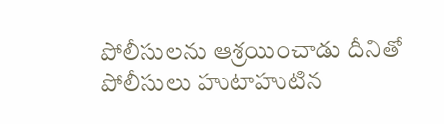పోలీసులను ఆశ్రయించాడు దీనితో పోలీసులు హుటాహుటిన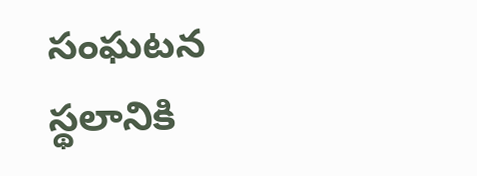సంఘటన స్థలానికి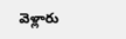వెళ్లారు